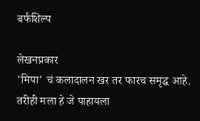बर्फशिल्प

लेखनप्रकार
'मिपा' चं कलादालन खर तर फारच समृद्ध आहे. तरीही मला हे जे पाहायला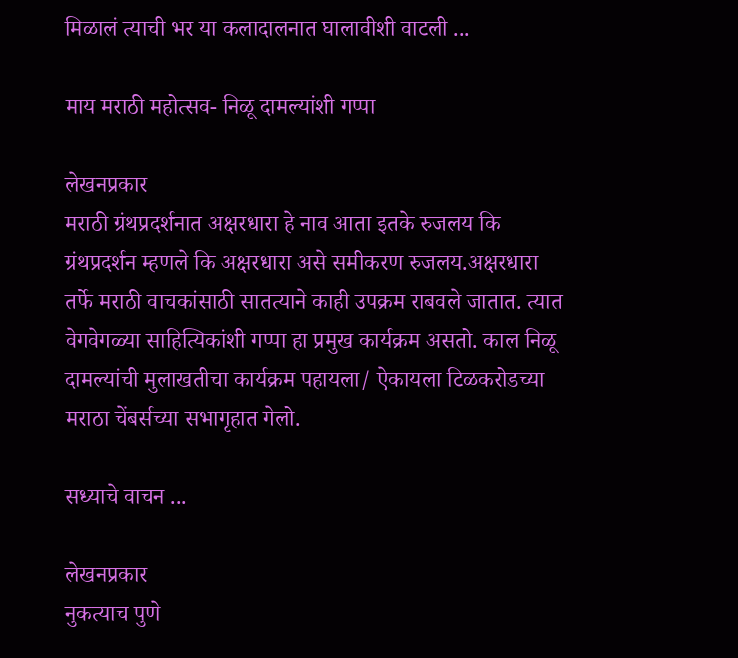मिळालं त्याची भर या कलादालनात घालावीशी वाटली ...

माय मराठी महोत्सव- निळू दामल्यांशी गप्पा

लेखनप्रकार
मराठी ग्रंथप्रदर्शनात अक्षरधारा हे नाव आता इतके रुजलय कि ग्रंथप्रदर्शन म्हणले कि अक्षरधारा असे समीकरण रुजलय.अक्षरधारा तर्फे मराठी वाचकांसाठी सातत्याने काही उपक्रम राबवले जातात. त्यात वेगवेगळ्या साहित्यिकांशी गप्पा हा प्रमुख कार्यक्रम असतो. काल निळू दामल्यांची मुलाखतीचा कार्यक्रम पहायला/ ऐकायला टिळकरोडच्या मराठा चेंबर्सच्या सभागृहात गेलो.

सध्याचे वाचन ...

लेखनप्रकार
नुकत्याच पुणे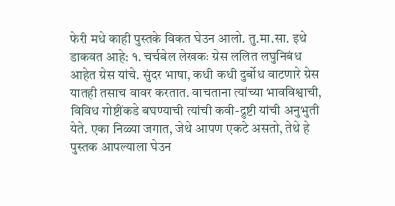फेरी मधे काही पुस्तके विकत घेउन आलो. तु.मा.सा. इथे डाकवत आहे: १. चर्चबेल लेखकः ग्रेस ललित लघुनिबंध आहेत ग्रेस यांचे. सुंदर भाषा, कधी कधी दुर्बोध वाटणारे ग्रेस यातही तसाच वावर करतात. वाचताना त्यांच्या भावविश्वाची, विविध गोष्टींकडे बघण्याची त्यांची कवी-द्रुष्टी यांची अनुभुती येते. एका निळ्या जगात, जेथे आपण एकटे असतो, तेथे हे पुस्तक आपल्याला घेउन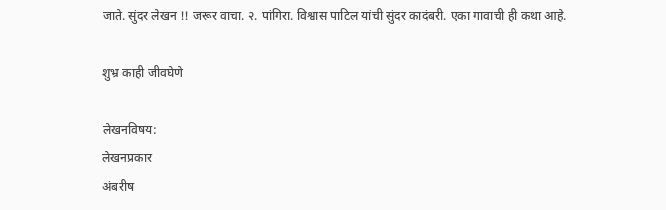जाते. सुंदर लेखन !! जरूर वाचा. २. पांगिरा. विश्वास पाटिल यांची सुंदर कादंबरी. एका गावाची ही कथा आहे.

शुभ्र काही जीवघेणे

लेखनविषय:
लेखनप्रकार
अंबरीष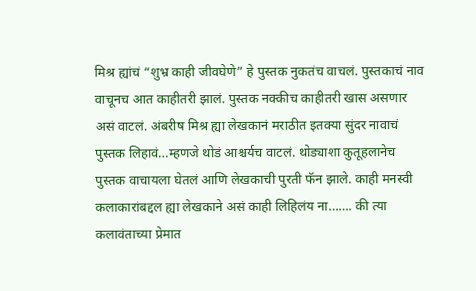मिश्र ह्यांचं “शुभ्र काही जीवघेणे” हे पुस्तक नुकतंच वाचलं. पुस्तकाचं नाव वाचूनच आत काहीतरी झालं. पुस्तक नक्कीच काहीतरी खास असणार असं वाटलं. अंबरीष मिश्र ह्या लेखकानं मराठीत इतक्या सुंदर नावाचं पुस्तक लिहावं…म्हणजे थोडं आश्चर्यच वाटलं. थोड्याशा कुतूहलानेच पुस्तक वाचायला घेतलं आणि लेखकाची पुरती फॅन झाले. काही मनस्वी कलाकारांबद्दल ह्या लेखकाने असं काही लिहिलंय ना……. की त्या कलावंताच्या प्रेमात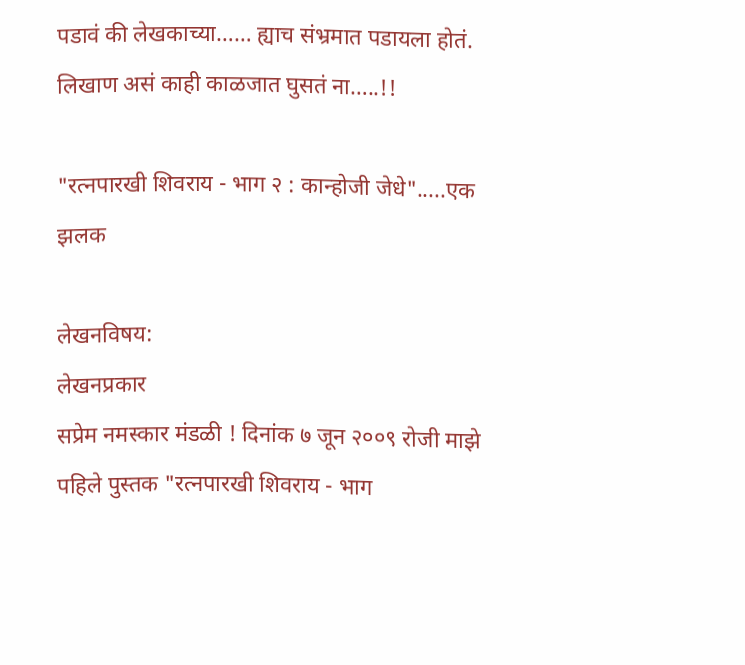पडावं की लेखकाच्या…… ह्याच संभ्रमात पडायला होतं. लिखाण असं काही काळजात घुसतं ना…..!!

"रत्नपारखी शिवराय - भाग २ : कान्होजी जेधे".....एक झलक

लेखनविषय:
लेखनप्रकार
सप्रेम नमस्कार मंडळी ! दिनांक ७ जून २००९ रोजी माझे पहिले पुस्तक "रत्नपारखी शिवराय - भाग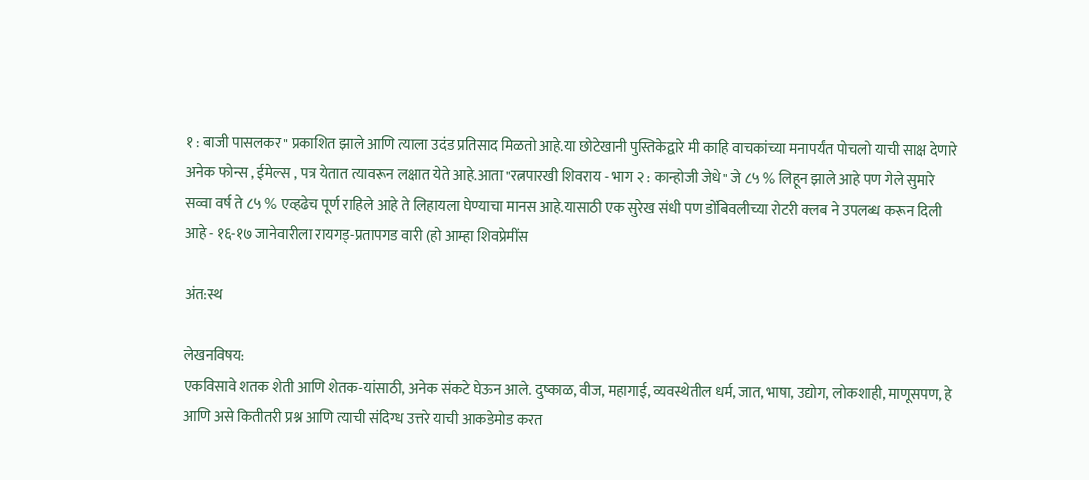१ : बाजी पासलकर" प्रकाशित झाले आणि त्याला उदंड प्रतिसाद मिळतो आहे.या छोटेखानी पुस्तिकेद्वारे मी काहि वाचकांच्या मनापर्यंत पोचलो याची साक्ष देणारे अनेक फोन्स , ईमेल्स , पत्र येतात त्यावरून लक्षात येते आहे.आता "रत्नपारखी शिवराय - भाग २ : कान्होजी जेधे" जे ८५ % लिहून झाले आहे पण गेले सुमारे सव्वा वर्ष ते ८५ % एव्हढेच पूर्ण राहिले आहे ते लिहायला घेण्याचा मानस आहे.यासाठी एक सुरेख संधी पण डोंबिवलीच्या रोटरी क्लब ने उपलब्ध करून दिली आहे - १६-१७ जानेवारीला रायगड्-प्रतापगड वारी (हो आम्हा शिवप्रेमींस

अंत:स्थ

लेखनविषय:
एकविसावे शतक शेती आणि शेतक-यांसाठी, अनेक संकटे घेऊन आले. दुष्काळ, वीज, महागाई, व्यवस्थेतील धर्म, जात, भाषा, उद्योग, लोकशाही, माणूसपण, हे आणि असे कितीतरी प्रश्न आणि त्याची संदिग्ध उत्तरे याची आकडेमोड करत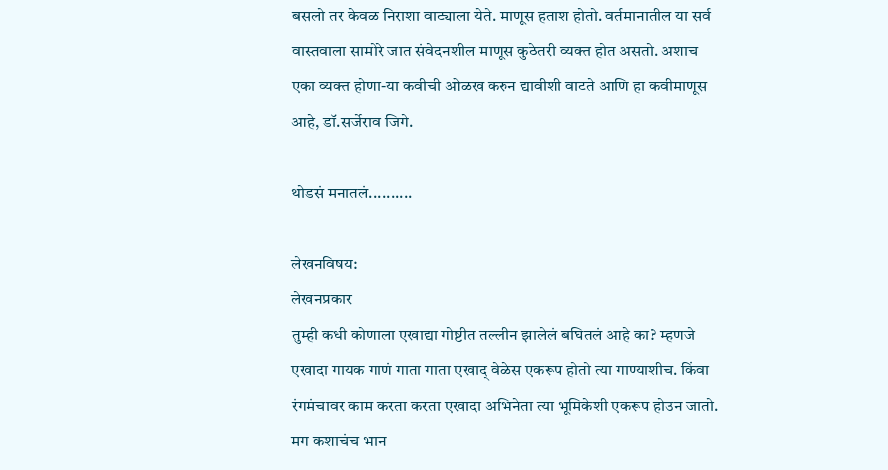बसलो तर केवळ निराशा वाट्याला येते. माणूस हताश होतो. वर्तमानातील या सर्व वास्तवाला सामोरे जात संवेदनशील माणूस कुठेतरी व्यक्त होत असतो. अशाच एका व्यक्त होणा-या कवीची ओळख करुन द्यावीशी वाटते आणि हा कवीमाणूस आहे, डॉ.सर्जेराव जिगे.

थोडसं मनातलं..........

लेखनविषय:
लेखनप्रकार
तुम्ही कधी कोणाला एखाद्या गोष्टीत तल्लीन झालेलं बघितलं आहे का? म्हणजे एखादा गायक गाणं गाता गाता एखाद् वेळेस एकरूप होतो त्या गाण्याशीच. किंवा रंगमंचावर काम करता करता एखादा अभिनेता त्या भूमिकेशी एकरूप होउन जातो. मग कशाचंच भान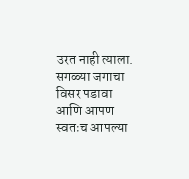उरत नाही त्याला. सगळ्या जगाचा विसर पडावा आणि आपण स्वतःच आपल्या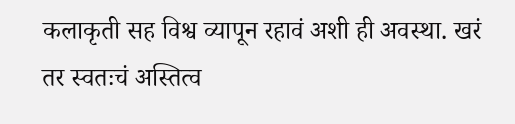कलाकृती सह विश्व व्यापून रहावं अशी ही अवस्था. खरं तर स्वतःचं अस्तित्व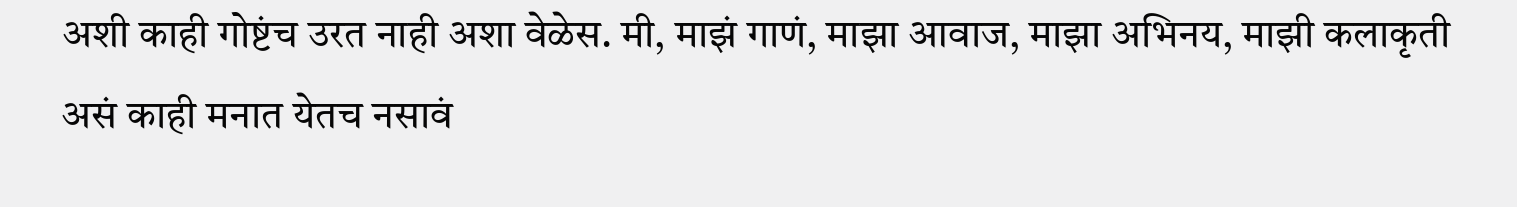अशी काही गोष्टंच उरत नाही अशा वेळेस. मी, माझं गाणं, माझा आवाज, माझा अभिनय, माझी कलाकृती असं काही मनात येतच नसावं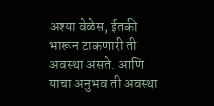अश्या वेळेस, ईतकी भारून टाकणारी ती अवस्था असते. आणि याचा अनुभव ती अवस्था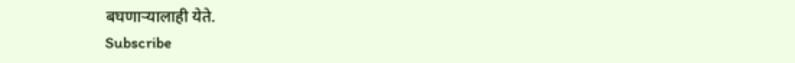बघणार्‍यालाही येते.
Subscribe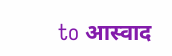to आस्वाद